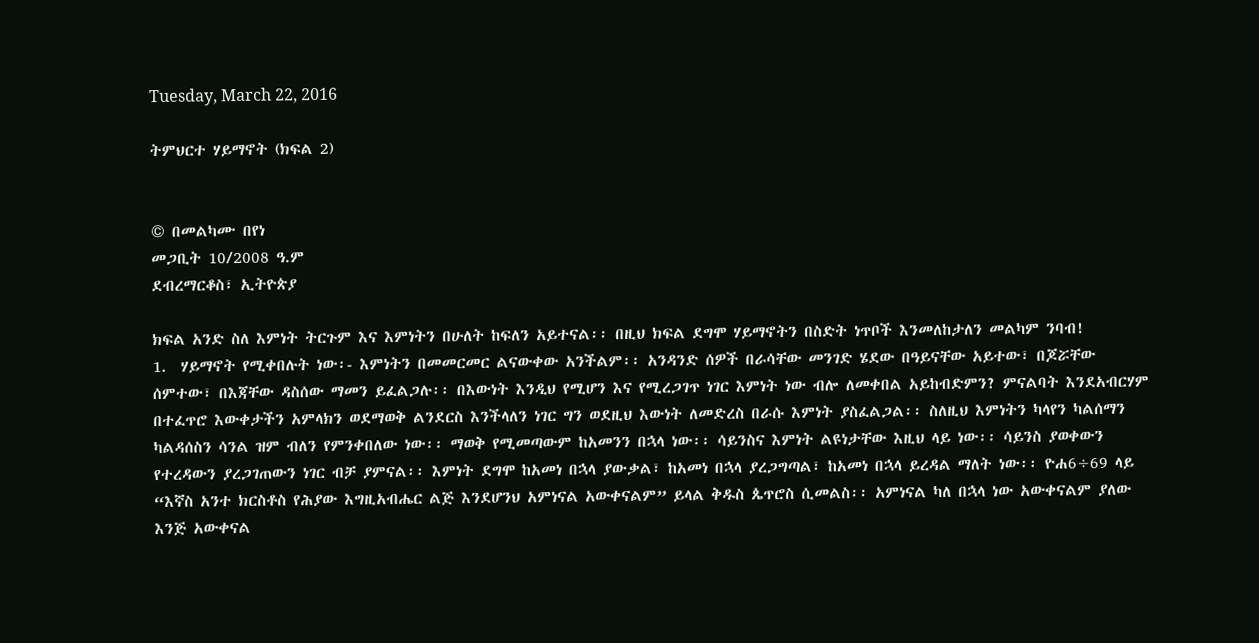Tuesday, March 22, 2016

ትምህርተ ሃይማኖት (ክፍል 2)


© በመልካሙ በየነ
መጋቢት 10/2008 ዓ.ም
ደብረማርቆስ፣ ኢትዮጵያ

ክፍል አንድ ስለ እምነት ትርጉም እና እምነትን በሁለት ከፍለን አይተናል፡፡ በዚህ ክፍል ደግሞ ሃይማኖትን በስድት ነጥቦች እንመለከታለን መልካም ንባብ!
1.  ሃይማኖት የሚቀበሉት ነው፡- እምነትን በመመርመር ልናውቀው አንችልም፡፡ አንዳንድ ሰዎች በራሳቸው መንገድ ሄደው በዓይናቸው አይተው፣ በጆሯቸው ሰምተው፣ በእጃቸው ዳስሰው ማመን ይፈልጋሉ፡፡ በእውነት እንዲህ የሚሆን እና የሚረጋገጥ ነገር እምነት ነው ብሎ ለመቀበል አይከብድምን? ምናልባት እንደአብርሃም በተፈጥሮ እውቀታችን አምላክን ወደማወቅ ልንደርስ እንችላለን ነገር ግን ወደዚህ እውነት ለመድረስ በራሱ እምነት ያስፈልጋል፡፡ ስለዚህ እምነትን ካላየን ካልሰማን ካልዳሰስን ሳንል ዝም ብለን የምንቀበለው ነው፡፡ ማወቅ የሚመጣውም ከአመንን በኋላ ነው፡፡ ሳይንስና እምነት ልዩነታቸው እዚህ ላይ ነው፡፡ ሳይንስ ያወቀውን የተረዳውን ያረጋገጠውን ነገር ብቻ ያምናል፡፡ እምነት ደግሞ ከአመነ በኋላ ያውቃል፣ ከአመነ በኋላ ያረጋግጣል፣ ከአመነ በኋላ ይረዳል ማለት ነው፡፡ ዮሐ6÷69 ላይ “እኛስ አንተ ክርስቶስ የሕያው እግዚአብሔር ልጅ እንደሆንህ አምነናል አውቀናልም” ይላል ቅዱስ ጴጥሮስ ሲመልስ፡፡ አምነናል ካለ በኋላ ነው አውቀናልም ያለው እንጅ አውቀናል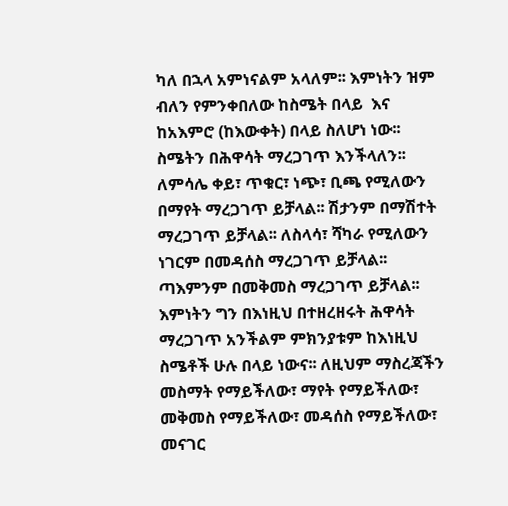ካለ በኋላ አምነናልም አላለም፡፡ እምነትን ዝም ብለን የምንቀበለው ከስሜት በላይ  እና ከአእምሮ (ከእውቀት) በላይ ስለሆነ ነው፡፡ ስሜትን በሕዋሳት ማረጋገጥ እንችላለን፡፡ ለምሳሌ ቀይ፣ ጥቁር፣ ነጭ፣ ቢጫ የሚለውን በማየት ማረጋገጥ ይቻላል፡፡ ሽታንም በማሽተት ማረጋገጥ ይቻላል፡፡ ለስላሳ፣ ሻካራ የሚለውን ነገርም በመዳሰስ ማረጋገጥ ይቻላል፡፡ ጣእምንም በመቅመስ ማረጋገጥ ይቻላል፡፡ እምነትን ግን በእነዚህ በተዘረዘሩት ሕዋሳት ማረጋገጥ አንችልም ምክንያቱም ከእነዚህ ስሜቶች ሁሉ በላይ ነውና፡፡ ለዚህም ማስረጃችን መስማት የማይችለው፣ ማየት የማይችለው፣ መቅመስ የማይችለው፣ መዳሰስ የማይችለው፣ መናገር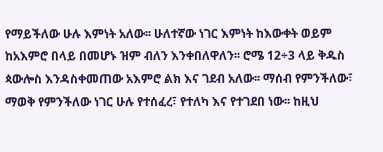የማይችለው ሁሉ እምነት አለው፡፡ ሁለተኛው ነገር እምነት ከእውቀት ወይም ከአእምሮ በላይ በመሆኑ ዝም ብለን እንቀበለዋለን፡፡ ሮሜ 12÷3 ላይ ቅዱስ ጳውሎስ እንዳስቀመጠው አእምሮ ልክ እና ገደብ አለው፡፡ ማሰብ የምንችለው፣ ማወቅ የምንችለው ነገር ሁሉ የተሰፈረ፣ የተለካ እና የተገደበ ነው፡፡ ከዚህ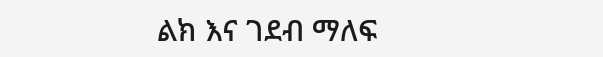ልክ እና ገደብ ማለፍ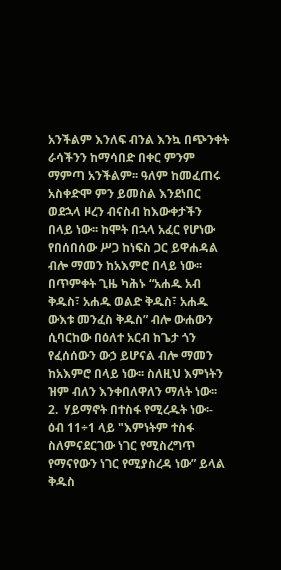አንችልም እንለፍ ብንል እንኳ በጭንቀት ራሳችንን ከማሳበድ በቀር ምንም ማምጣ አንችልም፡፡ ዓለም ከመፈጠሩ አስቀድሞ ምን ይመስል እንደነበር ወደኋላ ዞረን ብናስብ ከእውቀታችን በላይ ነው፡፡ ከሞት በኋላ አፈር የሆነው የበሰበሰው ሥጋ ከነፍስ ጋር ይዋሐዳል ብሎ ማመን ከአእምሮ በላይ ነው፡፡ በጥምቀት ጊዜ ካሕኑ “አሐዱ አብ ቅዱስ፣ አሐዱ ወልድ ቅዱስ፣ አሐዱ ውእቱ መንፈስ ቅዱስ” ብሎ ውሐውን  ሲባርከው በዕለተ አርብ ከጌታ ጎን የፈሰሰውን ውኃ ይሆናል ብሎ ማመን ከአእምሮ በላይ ነው፡፡ ስለዚህ እምነትን ዝም ብለን እንቀበለዋለን ማለት ነው፡፡
2.  ሃይማኖት በተስፋ የሚረዱት ነው፡- ዕብ 11÷1 ላይ "እምነትም ተስፋ ስለምናደርገው ነገር የሚስረግጥ የማናየውን ነገር የሚያስረዳ ነው” ይላል ቅዱስ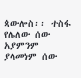ጳውሎስ፡፡ ተስፋ የሌለው ሰው አያምንም ያላመነም ሰው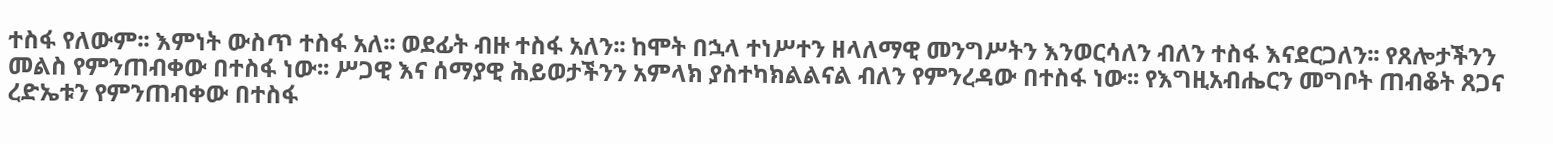ተስፋ የለውም፡፡ እምነት ውስጥ ተስፋ አለ፡፡ ወደፊት ብዙ ተስፋ አለን፡፡ ከሞት በኋላ ተነሥተን ዘላለማዊ መንግሥትን እንወርሳለን ብለን ተስፋ እናደርጋለን፡፡ የጸሎታችንን መልስ የምንጠብቀው በተስፋ ነው፡፡ ሥጋዊ እና ሰማያዊ ሕይወታችንን አምላክ ያስተካክልልናል ብለን የምንረዳው በተስፋ ነው፡፡ የእግዚአብሔርን መግቦት ጠብቆት ጸጋና ረድኤቱን የምንጠብቀው በተስፋ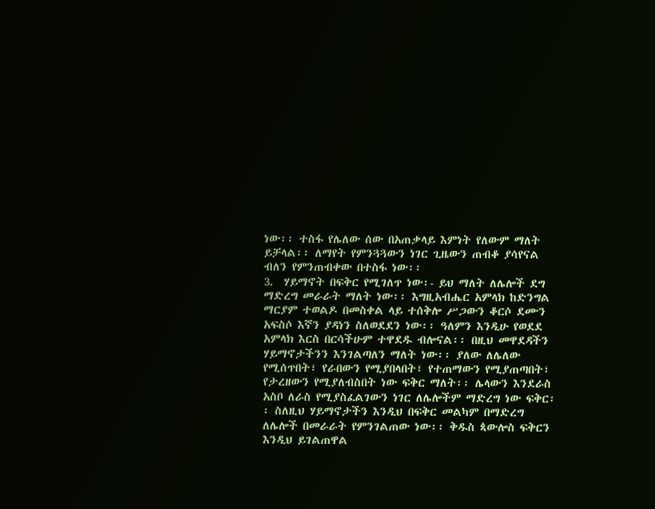ነው፡፡ ተስፋ የሌለው ሰው በአጠቃላይ እምነት የለውም ማለት ይቻላል፡፡ ለማየት የምንጓጓውን ነገር ጊዜውን ጠብቆ ያሳየናል ብለን የምንጠብቀው በተስፋ ነው፡፡
3.  ሃይማኖት በፍቅር የሚገለጥ ነው፡- ይህ ማለት ለሌሎች ደግ ማድረግ መራራት ማለት ነው፡፡ እግዚአብሔር አምላክ ከድንግል ማርያም ተወልዶ በመስቀል ላይ ተሰቅሎ ሥጋውን ቆርሶ ደሙን አፍስሶ እኛን ያዳነን ስለወደደን ነው፡፡ ዓለምን እንዲሁ የወደደ አምላክ እርስ በርሳችሁም ተዋደዱ ብሎናል፡፡ በዚህ መዋደዳችን ሃይማኖታችንን እንገልጣለን ማለት ነው፡፡ ያለው ለሌለው የሚሰጥበት፣ የራበውን የሚያበላበት፣ የተጠማውን የሚያጠጣበት፣ የታረዘውን የሚያለብስበት ነው ፍቅር ማለት፡፡ ሌላውን እንደራስ አስቦ ለራስ የሚያስፈልገውን ነገር ለሌሎችም ማድረግ ነው ፍቅር፡፡ ስለዚህ ሃይማኖታችን እንዲህ በፍቅር መልካም በማድረግ ለሌሎች በመራራት የምንገልጠው ነው፡፡ ቅዱስ ጳውሎስ ፍቅርን እንዲህ ይገልጠዋል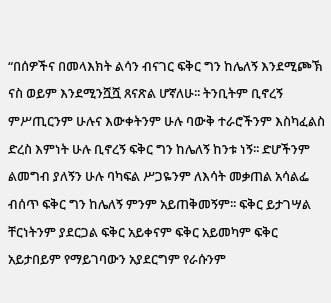“በሰዎችና በመላእክት ልሳን ብናገር ፍቅር ግን ከሌለኝ እንደሚጮኽ ናስ ወይም እንደሚንሿሿ ጸናጽል ሆኛለሁ፡፡ ትንቢትም ቢኖረኝ  ምሥጢርንም ሁሉና እውቀትንም ሁሉ ባውቅ ተራሮችንም እስካፈልስ ድረስ እምነት ሁሉ ቢኖረኝ ፍቅር ግን ከሌለኝ ከንቱ ነኝ፡፡ ድሆችንም ልመግብ ያለኝን ሁሉ ባካፍል ሥጋዬንም ለእሳት መቃጠል አሳልፌ ብሰጥ ፍቅር ግን ከሌለኝ ምንም አይጠቅመኝም፡፡ ፍቅር ይታገሣል ቸርነትንም ያደርጋል ፍቅር አይቀናም ፍቅር አይመካም ፍቅር አይታበይም የማይገባውን አያደርግም የራሱንም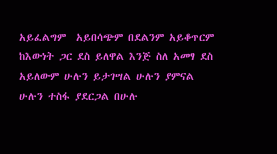አይፈልግም  አይበሳጭም በደልንም አይቆጥርም ከእውነት ጋር ደስ ይለዋል እንጅ ስለ አመፃ ደስ አይለውም ሁሉን ይታገሣል ሁሉን ያምናል ሁሉን ተስፋ ያደርጋል በሁሉ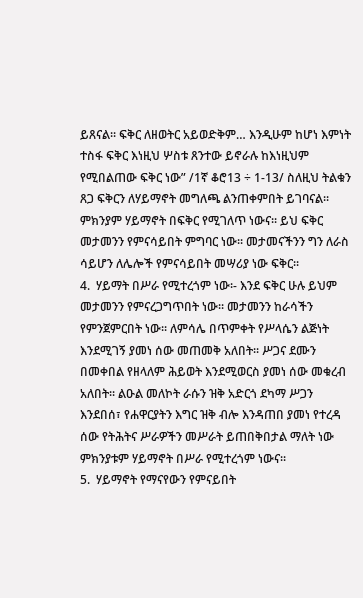ይጸናል፡፡ ፍቅር ለዘወትር አይወድቅም… እንዲሁም ከሆነ እምነት ተስፋ ፍቅር እነዚህ ሦስቱ ጸንተው ይኖራሉ ከእነዚህም የሚበልጠው ፍቅር ነው” /1ኛ ቆሮ13 ÷ 1-13/ ስለዚህ ትልቁን ጸጋ ፍቅርን ለሃይማኖት መግለጫ ልንጠቀምበት ይገባናል፡፡ ምክንያም ሃይማኖት በፍቅር የሚገለጥ ነውና፡፡ ይህ ፍቅር መታመንን የምናሳይበት ምግባር ነው፡፡ መታመናችንን ግን ለራስ ሳይሆን ለሌሎች የምናሳይበት መሣሪያ ነው ፍቅር፡፡
4.  ሃይማት በሥራ የሚተረጎም ነው፡- እንደ ፍቅር ሁሉ ይህም መታመንን የምናረጋግጥበት ነው፡፡ መታመንን ከራሳችን የምንጀምርበት ነው፡፡ ለምሳሌ በጥምቀት የሥላሴን ልጅነት እንደሚገኝ ያመነ ሰው መጠመቅ አለበት፡፡ ሥጋና ደሙን በመቀበል የዘላለም ሕይወት እንደሚወርስ ያመነ ሰው መቁረብ አለበት፡፡ ልዑል መለኮት ራሱን ዝቅ አድርጎ ደካማ ሥጋን እንደበሰ፣ የሐዋርያትን እግር ዝቅ ብሎ እንዳጠበ ያመነ የተረዳ ሰው የትሕትና ሥራዎችን መሥራት ይጠበቅበታል ማለት ነው ምክንያቱም ሃይማኖት በሥራ የሚተረጎም ነውና፡፡
5.  ሃይማኖት የማናየውን የምናይበት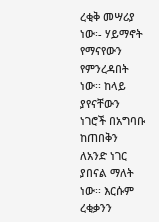ረቂቅ መሣሪያ ነው፡- ሃይማኖት የማናየውን የምንረዳበት ነው፡፡ ከላይ ያየናቸውን ነገሮች በአግባቡ ከጠበቅን ለአንድ ነገር ያበናል ማለት ነው፡፡ እርሱም ረቂቃንን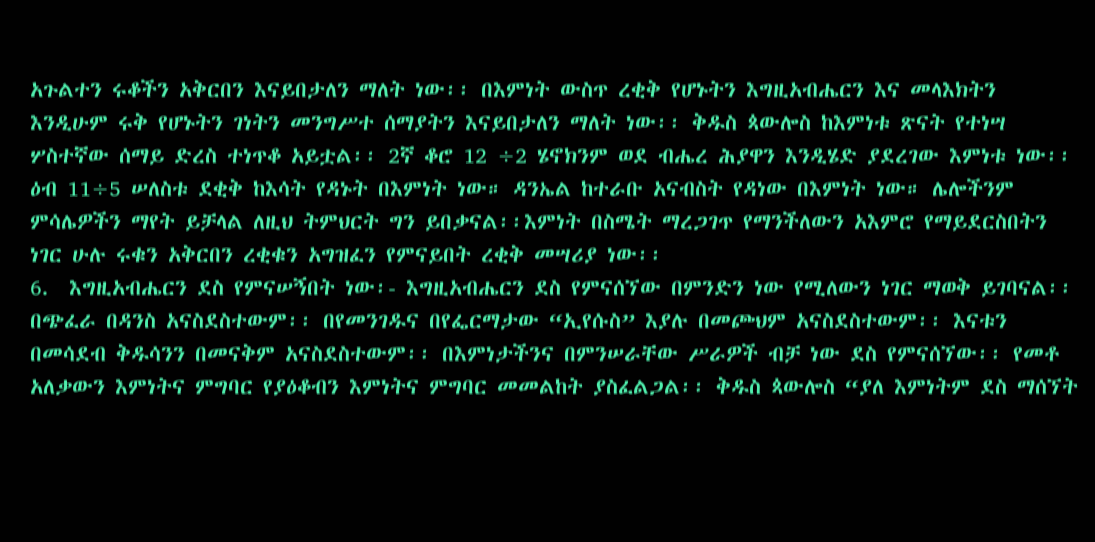አጉልተን ሩቆችን አቅርበን እናይበታለን ማለት ነው፡፡ በእምነት ውስጥ ረቂቅ የሆኑትን እግዚአብሔርን እና መላእክትን እንዲሁም ሩቅ የሆኑትን ገነትን መንግሥተ ሰማያትን እናይበታለን ማለት ነው፡፡ ቅዱስ ጳውሎስ ከእምነቱ ጽናት የተነሣ ሦስተኛው ሰማይ ድረስ ተነጥቆ አይቷል፡፡ 2ኛ ቆሮ 12 ÷2 ሄኖክንም ወደ ብሔረ ሕያዋን እንዲሄድ ያደረገው እምነቱ ነው፡፡ ዕብ 11÷5 ሠለስቱ ደቂቅ ከእሳት የዳኑት በእምነት ነው። ዳንኤል ከተራቡ አናብስት የዳነው በእምነት ነው። ሌሎችንም ምሳሌዎችን ማየት ይቻላል ለዚህ ትምህርት ግን ይበቃናል፡፡እምነት በስሜት ማረጋገጥ የማንችለውን አእምሮ የማይደርስበትን ነገር ሁሉ ሩቁን አቅርበን ረቂቁን አግዝፈን የምናይበት ረቂቅ መሣሪያ ነው፡፡
6.  እግዚአብሔርን ደስ የምናሠኝበት ነው፡- እግዚአብሔርን ደስ የምናሰኘው በምንድን ነው የሚለውን ነገር ማወቅ ይገባናል፡፡ በጭፈራ በዳንስ አናስደስተውም፡፡ በየመንገዱና በየፌርማታው “ኢየሱስ” እያሉ በመጮህም አናስደስተውም፡፡ እናቱን በመሳደብ ቅዱሳንን በመናቅም አናስደስተውም፡፡ በእምነታችንና በምንሠራቸው ሥራዎች ብቻ ነው ደስ የምናሰኘው፡፡ የመቶ አለቃውን እምነትና ምግባር የያዕቆብን እምነትና ምግባር መመልከት ያስፈልጋል፡፡ ቅዱስ ጳውሎስ “ያለ እምነትም ደስ ማሰኘት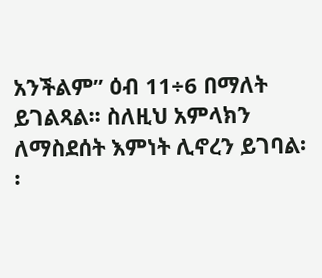አንችልም” ዕብ 11÷6 በማለት ይገልጻል፡፡ ስለዚህ አምላክን ለማስደሰት እምነት ሊኖረን ይገባል፡፡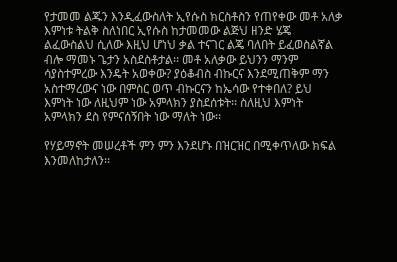የታመመ ልጁን እንዲፈውስለት ኢየሱስ ክርስቶስን የጠየቀው መቶ አለቃ እምነቱ ትልቅ ስለነበር ኢየሱስ ከታመመው ልጅህ ዘንድ ሄጄ ልፈውስልህ ሲለው እዚህ ሆነህ ቃል ተናገር ልጄ ባለበት ይፈወስልኛል ብሎ ማመኑ ጌታን አስደስቶታል፡፡ መቶ አለቃው ይህንን ማንም ሳያስተምረው እንዴት አወቀው? ያዕቆብስ ብኩርና እንደሚጠቅም ማን አስተማረውና ነው በምስር ወጥ ብኩርናን ከኤሳው የተቀበለ? ይህ እምነት ነው ለዚህም ነው አምላክን ያስደሰቱት፡፡ ስለዚህ እምነት አምላክን ደስ የምናሰኝበት ነው ማለት ነው፡፡

የሃይማኖት መሠረቶች ምን ምን እንደሆኑ በዝርዝር በሚቀጥለው ክፍል እንመለከታለን፡፡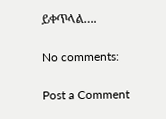ይቀጥላል….

No comments:

Post a Comment